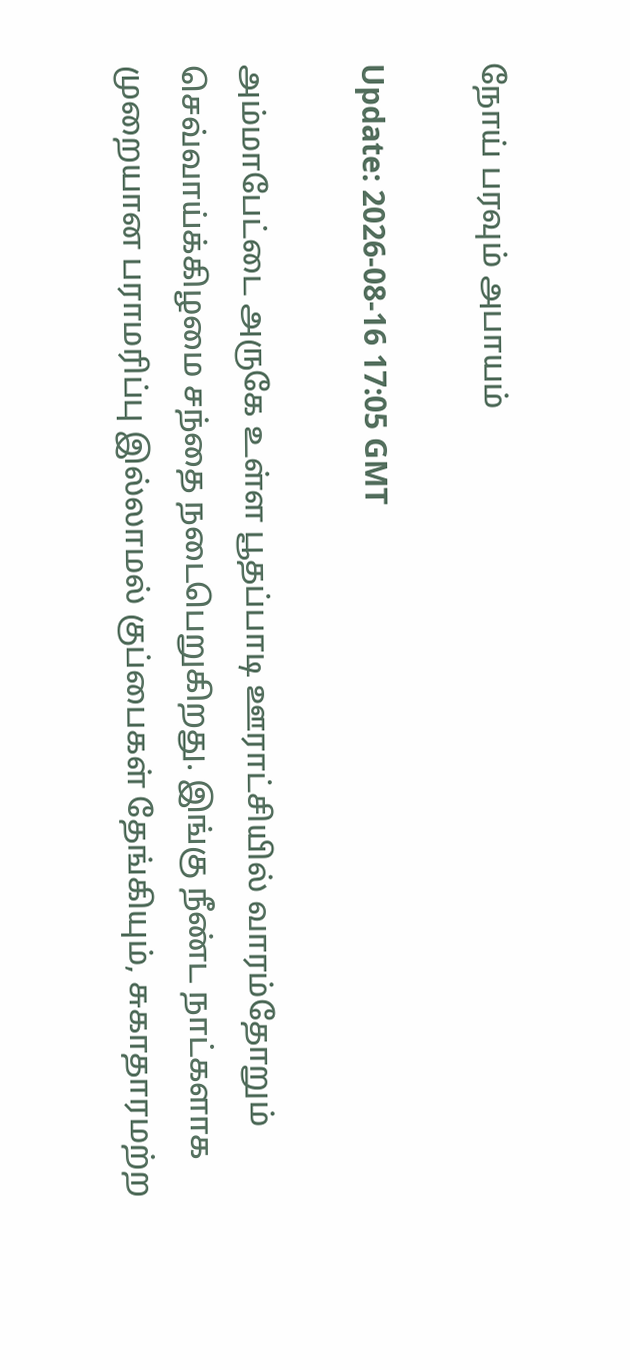நோய் பரவும் அபாயம்

Update: 2026-08-16 17:05 GMT

அம்மாபேட்டை அருகே உள்ள பூதப்பாடி ஊராட்சியில் வாரம்தோறும் செவ்வாய்க்கிழமை சந்தை நடைபெறுகிறது. இங்கு நீண்ட நாட்களாக முறையான பராமரிப்பு இல்லாமல் குப்பைகள் தேங்கியும், சுகாதாரமற்ற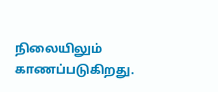நிலையிலும் காணப்படுகிறது.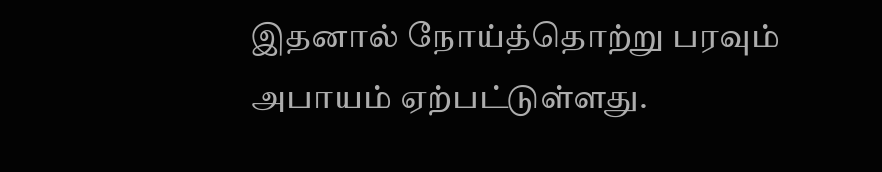இதனால் நோய்த்தொற்று பரவும் அபாயம் ஏற்பட்டுள்ளது.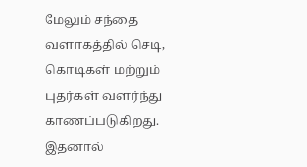மேலும் சந்தை வளாகத்தில் செடி, கொடிகள் மற்றும் புதர்கள் வளர்ந்து காணப்படுகிறது. இதனால்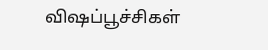விஷப்பூச்சிகள்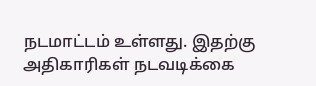நடமாட்டம் உள்ளது. இதற்கு அதிகாரிகள் நடவடிக்கை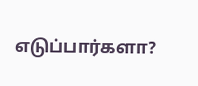எடுப்பார்களா?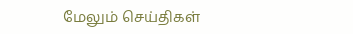மேலும் செய்திகள்